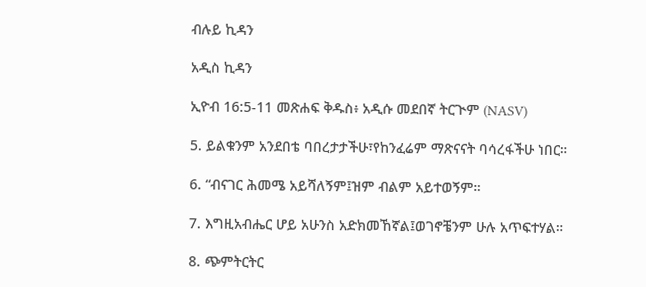ብሉይ ኪዳን

አዲስ ኪዳን

ኢዮብ 16:5-11 መጽሐፍ ቅዱስ፥ አዲሱ መደበኛ ትርጒም (NASV)

5. ይልቁንም አንደበቴ ባበረታታችሁ፣የከንፈሬም ማጽናናት ባሳረፋችሁ ነበር።

6. “ብናገር ሕመሜ አይሻለኝም፤ዝም ብልም አይተወኝም።

7. እግዚአብሔር ሆይ አሁንስ አድክመኸኛል፤ወገኖቼንም ሁሉ አጥፍተሃል።

8. ጭምትርትር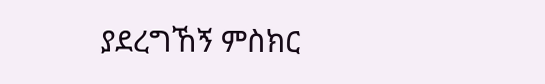ያደረግኸኝ ምስክር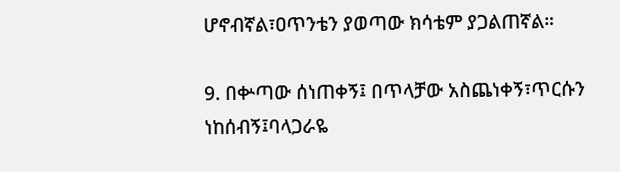ሆኖብኛል፣ዐጥንቴን ያወጣው ክሳቴም ያጋልጠኛል።

9. በቍጣው ሰነጠቀኝ፤ በጥላቻው አስጨነቀኝ፣ጥርሱን ነከሰብኝ፤ባላጋራዬ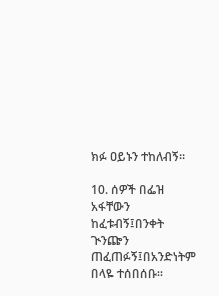ክፉ ዐይኑን ተከለብኝ።

10. ሰዎች በፌዝ አፋቸውን ከፈቱብኝ፤በንቀት ጒንጬን ጠፈጠፉኝ፤በአንድነትም በላዬ ተሰበሰቡ።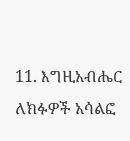11. እግዚአብሔር ለክፉዎች አሳልፎ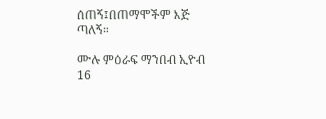ሰጠኝ፤በጠማሞችም እጅ ጣለኝ።

ሙሉ ምዕራፍ ማንበብ ኢዮብ 16